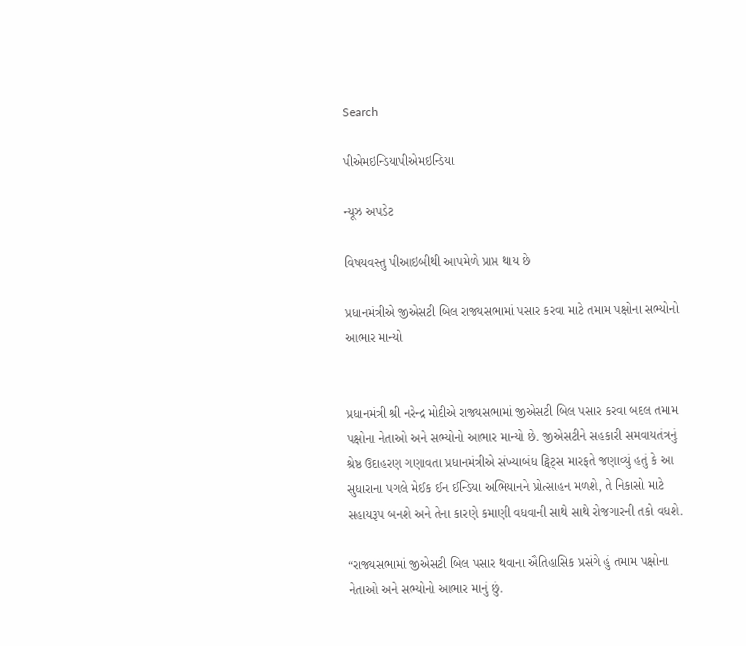Search

પીએમઇન્ડિયાપીએમઇન્ડિયા

ન્યૂઝ અપડેટ

વિષયવસ્તુ પીઆઇબીથી આપમેળે પ્રાપ્ત થાય છે

પ્રધાનમંત્રીએ જીએસટી બિલ રાજ્યસભામાં પસાર કરવા માટે તમામ પક્ષોના સભ્યોનો આભાર માન્યો


પ્રધાનમંત્રી શ્રી નરેન્દ્ર મોદીએ રાજ્યસભામાં જીએસટી બિલ પસાર કરવા બદલ તમામ પક્ષોના નેતાઓ અને સભ્યોનો આભાર માન્યો છે. જીએસટીને સહકારી સમવાયતંત્રનું શ્રેષ્ઠ ઉદાહરણ ગણાવતા પ્રધાનમંત્રીએ સંખ્યાબંધ ટ્વિટ્સ મારફતે જણાવ્યું હતું કે આ સુધારાના પગલે મેઈક ઈન ઈન્ડિયા અભિયાનને પ્રોત્સાહન મળશે, તે નિકાસો માટે સહાયરૂપ બનશે અને તેના કારણે કમાણી વધવાની સાથે સાથે રોજગારની તકો વધશે.

“રાજ્યસભામાં જીએસટી બિલ પસાર થવાના ઐતિહાસિક પ્રસંગે હું તમામ પક્ષોના નેતાઓ અને સભ્યોનો આભાર માનું છું.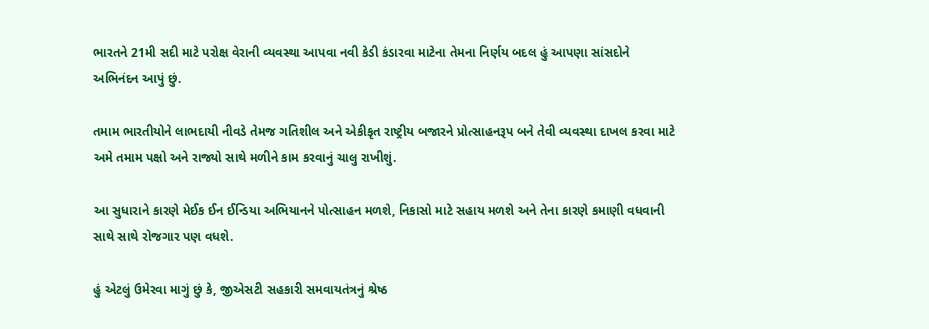ભારતને 21મી સદી માટે પરોક્ષ વેરાની વ્યવસ્થા આપવા નવી કેડી કંડારવા માટેના તેમના નિર્ણય બદલ હું આપણા સાંસદોને અભિનંદન આપું છું.

તમામ ભારતીયોને લાભદાયી નીવડે તેમજ ગતિશીલ અને એકીકૃત રાષ્ટ્રીય બજારને પ્રોત્સાહનરૂપ બને તેવી વ્યવસ્થા દાખલ કરવા માટે અમે તમામ પક્ષો અને રાજ્યો સાથે મળીને કામ કરવાનું ચાલુ રાખીશું.

આ સુધારાને કારણે મેઈક ઈન ઈન્ડિયા અભિયાનને પોત્સાહન મળશે, નિકાસો માટે સહાય મળશે અને તેના કારણે કમાણી વધવાની સાથે સાથે રોજગાર પણ વધશે.

હું એટલું ઉમેરવા માગું છું કે, જીએસટી સહકારી સમવાયતંત્રનું શ્રેષ્ઠ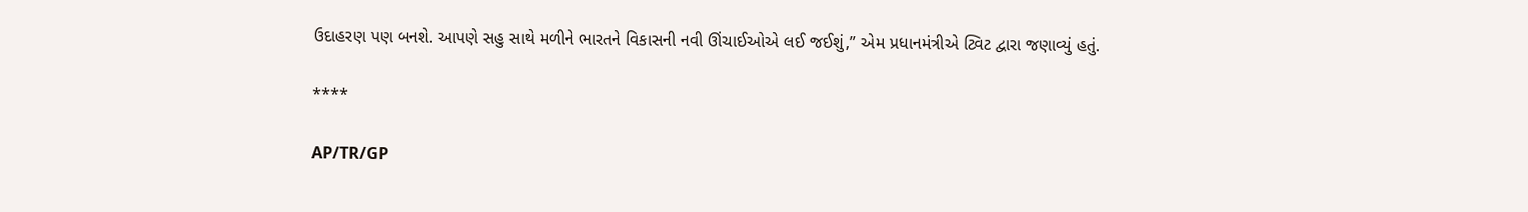ઉદાહરણ પણ બનશે. આપણે સહુ સાથે મળીને ભારતને વિકાસની નવી ઊંચાઈઓએ લઈ જઈશું,” એમ પ્રધાનમંત્રીએ ટ્વિટ દ્વારા જણાવ્યું હતું.

****

AP/TR/GP